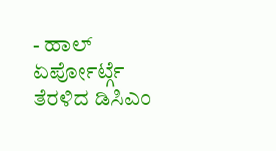- ಹಾಲ್ ಏರ್ಪೋರ್ಟ್ಗೆ ತೆರಳಿದ ಡಿಸಿಎಂ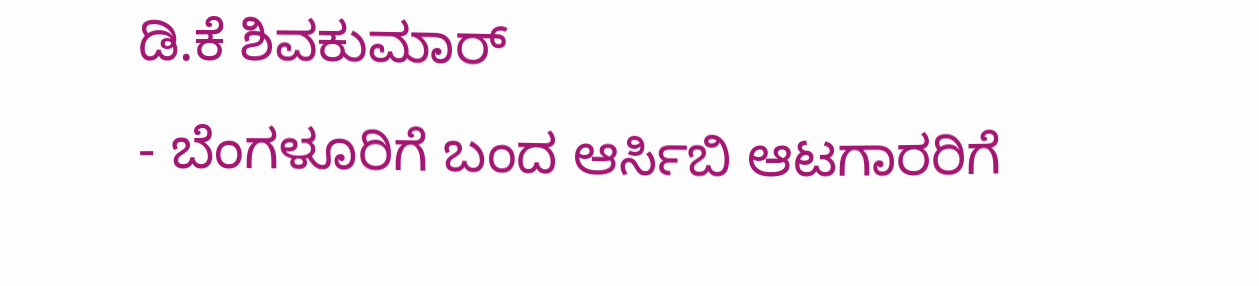ಡಿ.ಕೆ ಶಿವಕುಮಾರ್
- ಬೆಂಗಳೂರಿಗೆ ಬಂದ ಆರ್ಸಿಬಿ ಆಟಗಾರರಿಗೆ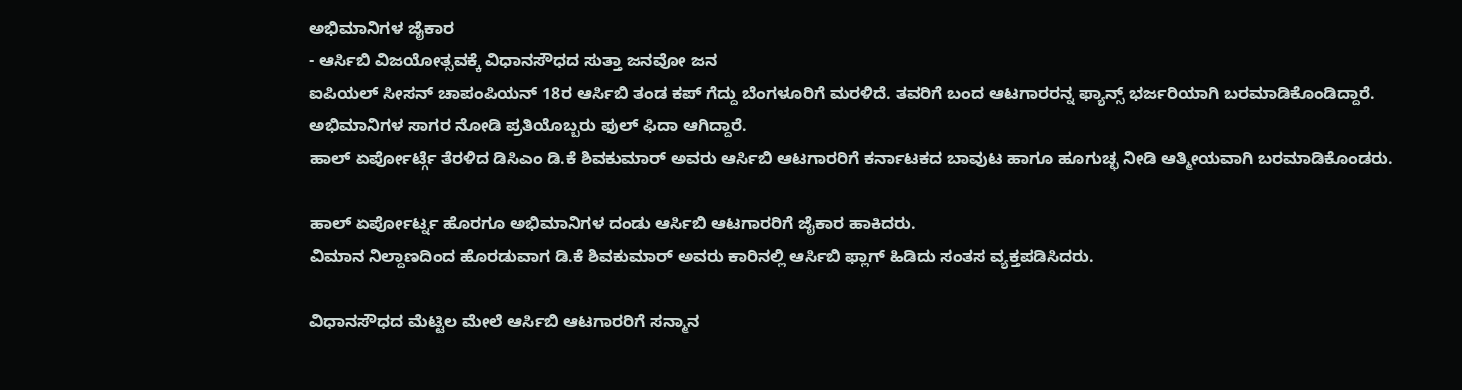ಅಭಿಮಾನಿಗಳ ಜೈಕಾರ
- ಆರ್ಸಿಬಿ ವಿಜಯೋತ್ಸವಕ್ಕೆ ವಿಧಾನಸೌಧದ ಸುತ್ತಾ ಜನವೋ ಜನ
ಐಪಿಯಲ್ ಸೀಸನ್ ಚಾಪಂಪಿಯನ್ 18ರ ಆರ್ಸಿಬಿ ತಂಡ ಕಪ್ ಗೆದ್ದು ಬೆಂಗಳೂರಿಗೆ ಮರಳಿದೆ. ತವರಿಗೆ ಬಂದ ಆಟಗಾರರನ್ನ ಫ್ಯಾನ್ಸ್ ಭರ್ಜರಿಯಾಗಿ ಬರಮಾಡಿಕೊಂಡಿದ್ದಾರೆ. ಅಭಿಮಾನಿಗಳ ಸಾಗರ ನೋಡಿ ಪ್ರತಿಯೊಬ್ಬರು ಫುಲ್ ಫಿದಾ ಆಗಿದ್ದಾರೆ.
ಹಾಲ್ ಏರ್ಪೋರ್ಟ್ಗೆ ತೆರಳಿದ ಡಿಸಿಎಂ ಡಿ.ಕೆ ಶಿವಕುಮಾರ್ ಅವರು ಆರ್ಸಿಬಿ ಆಟಗಾರರಿಗೆ ಕರ್ನಾಟಕದ ಬಾವುಟ ಹಾಗೂ ಹೂಗುಚ್ಛ ನೀಡಿ ಆತ್ಮೀಯವಾಗಿ ಬರಮಾಡಿಕೊಂಡರು.

ಹಾಲ್ ಏರ್ಪೋರ್ಟ್ನ ಹೊರಗೂ ಅಭಿಮಾನಿಗಳ ದಂಡು ಆರ್ಸಿಬಿ ಆಟಗಾರರಿಗೆ ಜೈಕಾರ ಹಾಕಿದರು.
ವಿಮಾನ ನಿಲ್ದಾಣದಿಂದ ಹೊರಡುವಾಗ ಡಿ.ಕೆ ಶಿವಕುಮಾರ್ ಅವರು ಕಾರಿನಲ್ಲಿ ಆರ್ಸಿಬಿ ಫ್ಲಾಗ್ ಹಿಡಿದು ಸಂತಸ ವ್ಯಕ್ತಪಡಿಸಿದರು.

ವಿಧಾನಸೌಧದ ಮೆಟ್ಟಿಲ ಮೇಲೆ ಆರ್ಸಿಬಿ ಆಟಗಾರರಿಗೆ ಸನ್ಮಾನ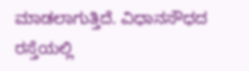ಮಾಡಲಾಗುತ್ತಿದೆ. ವಿಧಾನಸೌಧದ ರಸ್ತೆಯಲ್ಲಿ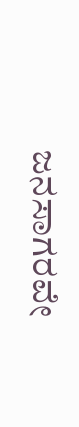ಜನಸಾಗರವೇ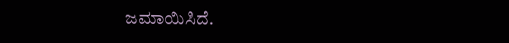ಜಮಾಯಿಸಿದೆ.